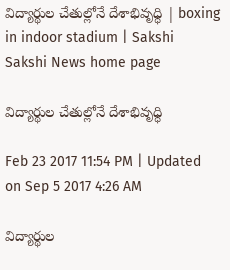విద్యార్థుల చేతుల్లోనే దేశాభివృధ్ధి | boxing in indoor stadium | Sakshi
Sakshi News home page

విద్యార్థుల చేతుల్లోనే దేశాభివృధ్ధి

Feb 23 2017 11:54 PM | Updated on Sep 5 2017 4:26 AM

విద్యార్థుల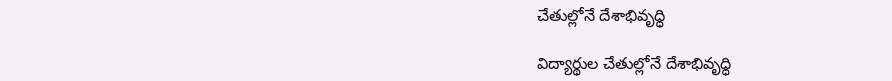చేతుల్లోనే దేశాభివృధ్ధి

విద్యార్థుల చేతుల్లోనే దేశాభివృధ్ధి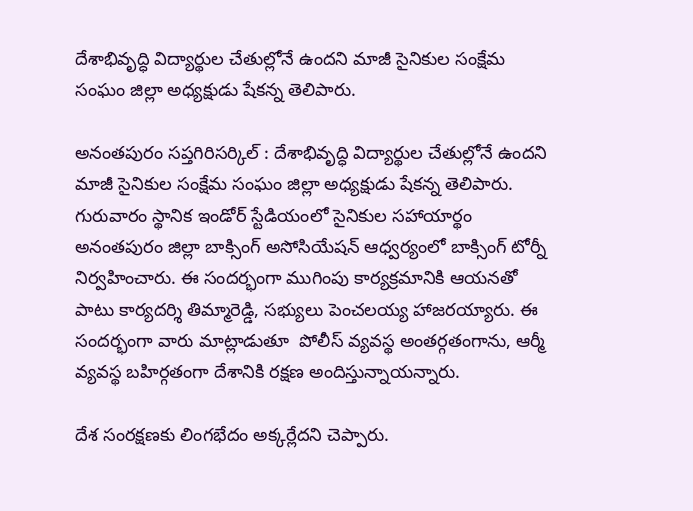దేశాభివృద్ధి విద్యార్థుల చేతుల్లోనే ఉందని మాజీ సైనికుల సంక్షేమ సంఘం జిల్లా అధ్యక్షుడు షేకన్న తెలిపారు.

అనంతపురం సప్తగిరిసర్కిల్‌ : దేశాభివృద్ధి విద్యార్థుల చేతుల్లోనే ఉందని మాజీ సైనికుల సంక్షేమ సంఘం జిల్లా అధ్యక్షుడు షేకన్న తెలిపారు. గురువారం స్థానిక ఇండోర్‌ స్టేడియంలో సైనికుల సహాయార్థం అనంతపురం జిల్లా బాక్సింగ్‌ అసోసియేషన్‌ ఆధ్వర్యంలో బాక్సింగ్‌ టోర్నీ నిర్వహించారు. ఈ సందర్భంగా ముగింపు కార్యక్రమానికి ఆయనతో పాటు కార్యదర్శి తిమ్మారెడ్డి, సభ్యులు పెంచలయ్య హాజరయ్యారు. ఈ సందర్భంగా వారు మాట్లాడుతూ  పోలీస్‌ వ్యవస్థ అంతర్గతంగాను, ఆర్మీ వ్యవస్థ బహిర్గతంగా దేశానికి రక్షణ అందిస్తున్నాయన్నారు.

దేశ సంరక్షణకు లింగభేదం అక్కర్లేదని చెప్పారు.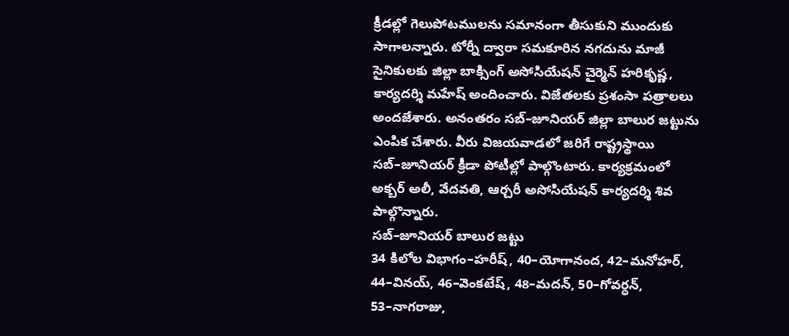క్రీడల్లో గెలుపోటములను సమానంగా తీసుకుని ముందుకు సాగాలన్నారు. టోర్నీ ద్వారా సమకూరిన నగదును మాజీ సైనికులకు జిల్లా బాక్సింగ్‌ అసోసియేషన్‌ చైర్మెన్‌ హరికృష్ణ, కార్యదర్శి మహేష్‌ అందించారు. విజేతలకు ప్రశంసా పత్రాలలు అందజేశారు. అనంతరం సబ్‌–జూనియర్‌ జిల్లా బాలుర జట్టును ఎంపిక చేశారు. వీరు విజయవాడలో జరిగే రాష్ట్రస్థాయి సబ్‌–జూనియర్‌ క్రీడా పోటీల్లో పాల్గొంటారు. కార్యక్రమంలో అక్బర్‌ అలీ, వేదవతి, ఆర్చరీ అసోసియేషన్‌ కార్యదర్శి శివ పాల్గొన్నారు.
సబ్‌–జూనియర్‌ బాలుర జట్టు
34 కిలోల విభాగం–హరీష్, 40–యోగానంద, 42–మనోహర్, 44–వినయ్, 46–వెంకటేష్, 48–మదన్, 50–గోవర్ధన్, 53–నాగరాజు,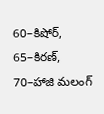60–కిషోర్, 65–కిరణ్, 70–హాజి మలంగ్‌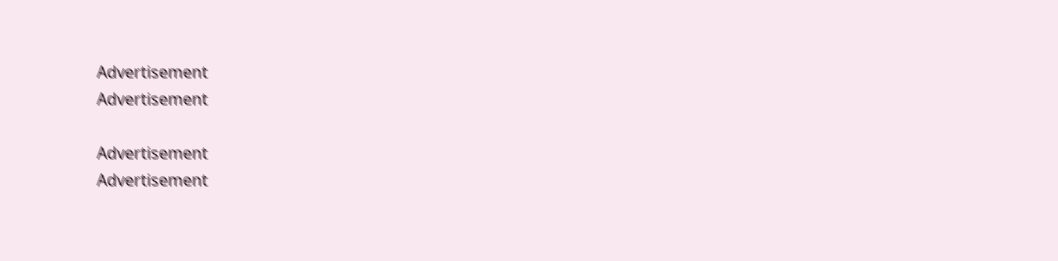Advertisement
Advertisement

Advertisement
Advertisement